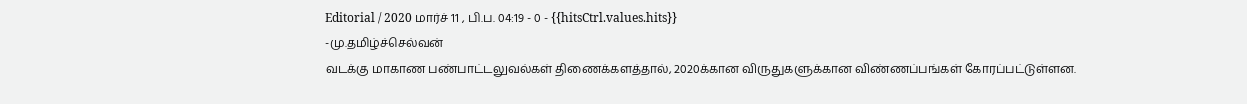Editorial / 2020 மார்ச் 11 , பி.ப. 04:19 - 0 - {{hitsCtrl.values.hits}}
-மு.தமிழ்ச்செல்வன்
வடக்கு மாகாண பண்பாட்டலுவல்கள் திணைக்களத்தால், 2020க்கான விருதுகளுக்கான விண்ணப்பங்கள் கோரப்பட்டுள்ளன.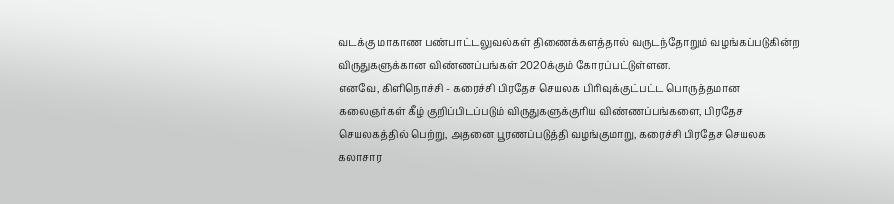வடக்கு மாகாண பண்பாட்டலுவல்கள் திணைக்களத்தால் வருடந்தோறும் வழங்கப்படுகின்ற விருதுகளுக்கான விண்ணப்பங்கள் 2020க்கும் கோரப்பட்டுள்ளன.
எனவே, கிளிநொச்சி - கரைச்சி பிரதேச செயலக பிரிவுக்குட்பட்ட பொருத்தமான கலைஞர்கள் கீழ் குறிப்பிடப்படும் விருதுகளுக்குரிய விண்ணப்பங்களை, பிரதேச செயலகத்தில் பெற்று, அதனை பூரணப்படுத்தி வழங்குமாறு, கரைச்சி பிரதேச செயலக கலாசார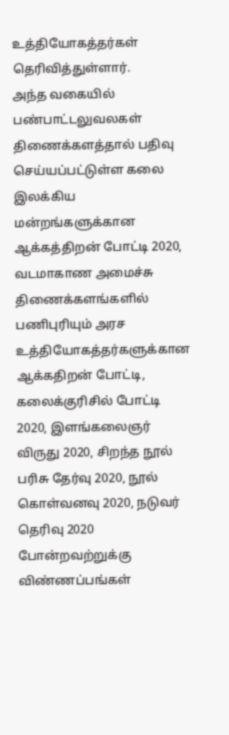உத்தியோகத்தர்கள் தெரிவித்துள்ளார்.
அந்த வகையில் பண்பாட்டலுவலகள் திணைக்களத்தால் பதிவு செய்யப்பட்டுள்ள கலை இலக்கிய மன்றங்களுக்கான ஆக்கத்திறன் போட்டி 2020, வடமாகாண அமைச்சு திணைக்களங்களில் பணிபுரியும் அரச உத்தியோகத்தர்களுக்கான ஆக்கதிறன் போட்டி, கலைக்குரிசில் போட்டி 2020, இளங்கலைஞர் விருது 2020, சிறந்த நூல் பரிசு தேர்வு 2020, நூல் கொள்வனவு 2020, நடுவர் தெரிவு 2020 போன்றவற்றுக்கு விண்ணப்பங்கள்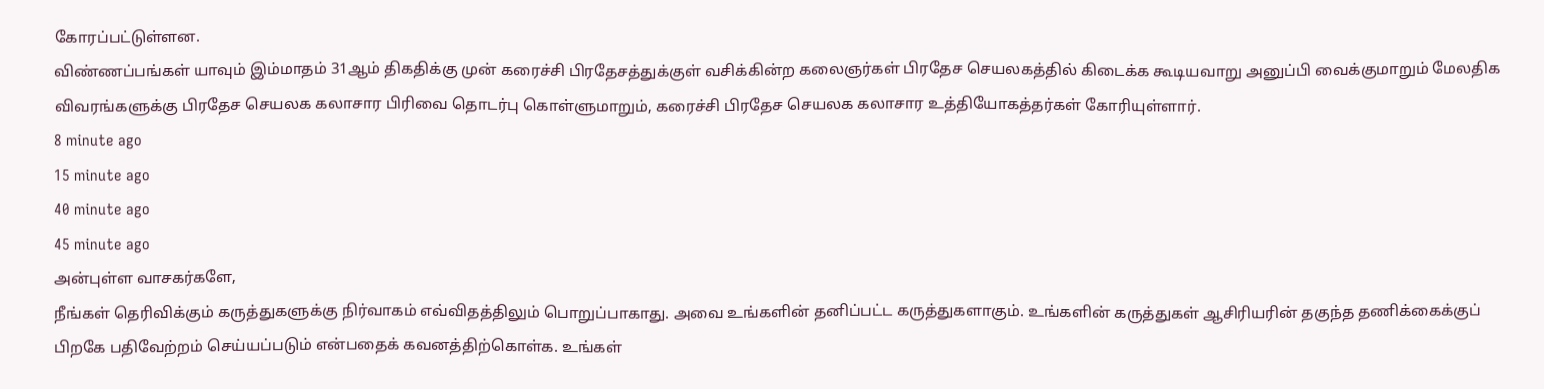கோரப்பட்டுள்ளன.
விண்ணப்பங்கள் யாவும் இம்மாதம் 31ஆம் திகதிக்கு முன் கரைச்சி பிரதேசத்துக்குள் வசிக்கின்ற கலைஞர்கள் பிரதேச செயலகத்தில் கிடைக்க கூடியவாறு அனுப்பி வைக்குமாறும் மேலதிக விவரங்களுக்கு பிரதேச செயலக கலாசார பிரிவை தொடர்பு கொள்ளுமாறும், கரைச்சி பிரதேச செயலக கலாசார உத்தியோகத்தர்கள் கோரியுள்ளார்.
8 minute ago
15 minute ago
40 minute ago
45 minute ago
அன்புள்ள வாசகர்களே,
நீங்கள் தெரிவிக்கும் கருத்துகளுக்கு நிர்வாகம் எவ்விதத்திலும் பொறுப்பாகாது. அவை உங்களின் தனிப்பட்ட கருத்துகளாகும். உங்களின் கருத்துகள் ஆசிரியரின் தகுந்த தணிக்கைக்குப் பிறகே பதிவேற்றம் செய்யப்படும் என்பதைக் கவனத்திற்கொள்க. உங்கள்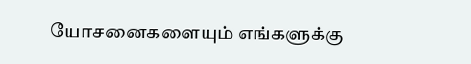யோசனைகளையும் எங்களுக்கு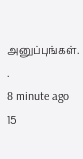அனுப்புங்கள். .
8 minute ago
15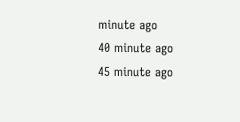minute ago
40 minute ago
45 minute ago